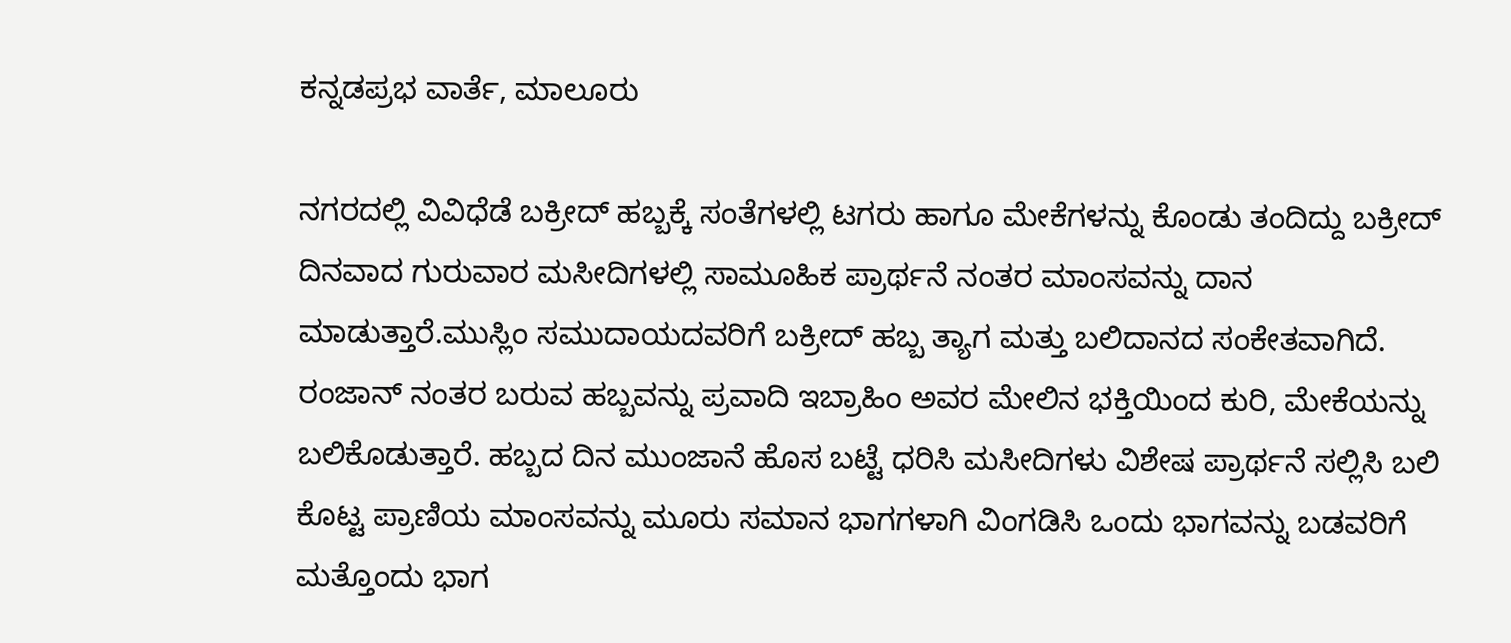ಕನ್ನಡಪ್ರಭ ವಾರ್ತೆ, ಮಾಲೂರು

ನಗರದಲ್ಲಿ ವಿವಿಧೆಡೆ ಬಕ್ರೀದ್‌ ಹಬ್ಬಕ್ಕೆ ಸಂತೆಗಳಲ್ಲಿ ಟಗರು ಹಾಗೂ ಮೇಕೆಗಳನ್ನು ಕೊಂಡು ತಂದಿದ್ದು ಬಕ್ರೀದ್‌ ದಿನವಾದ ಗುರುವಾರ ಮಸೀದಿಗಳಲ್ಲಿ ಸಾಮೂಹಿಕ ಪ್ರಾರ್ಥನೆ ನಂತರ ಮಾಂಸವನ್ನು ದಾನ ಮಾಡುತ್ತಾರೆ.ಮುಸ್ಲಿಂ ಸಮುದಾಯದವರಿಗೆ ಬಕ್ರೀದ್ ಹಬ್ಬ ತ್ಯಾಗ ಮತ್ತು ಬಲಿದಾನದ ಸಂಕೇತವಾಗಿದೆ. ರಂಜಾನ್ ನಂತರ ಬರುವ ಹಬ್ಬವನ್ನು ಪ್ರವಾದಿ ಇಬ್ರಾಹಿಂ ಅವರ ಮೇಲಿನ ಭಕ್ತಿಯಿಂದ ಕುರಿ, ಮೇಕೆಯನ್ನು ಬಲಿಕೊಡುತ್ತಾರೆ. ಹಬ್ಬದ ದಿನ ಮುಂಜಾನೆ ಹೊಸ ಬಟ್ಟೆ ಧರಿಸಿ ಮಸೀದಿಗಳು ವಿಶೇಷ ಪ್ರಾರ್ಥನೆ ಸಲ್ಲಿಸಿ ಬಲಿ ಕೊಟ್ಟ ಪ್ರಾಣಿಯ ಮಾಂಸವನ್ನು ಮೂರು ಸಮಾನ ಭಾಗಗಳಾಗಿ ವಿಂಗಡಿಸಿ ಒಂದು ಭಾಗವನ್ನು ಬಡವರಿಗೆ ಮತ್ತೊಂದು ಭಾಗ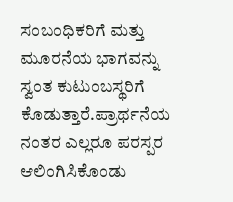ಸಂಬಂಧಿಕರಿಗೆ ಮತ್ತು ಮೂರನೆಯ ಭಾಗವನ್ನು ಸ್ವಂತ ಕುಟುಂಬಸ್ಥರಿಗೆ ಕೊಡುತ್ತಾರೆ.ಪ್ರಾರ್ಥನೆಯ ನಂತರ ಎಲ್ಲರೂ ಪರಸ್ಪರ ಆಲಿಂಗಿಸಿಕೊಂಡು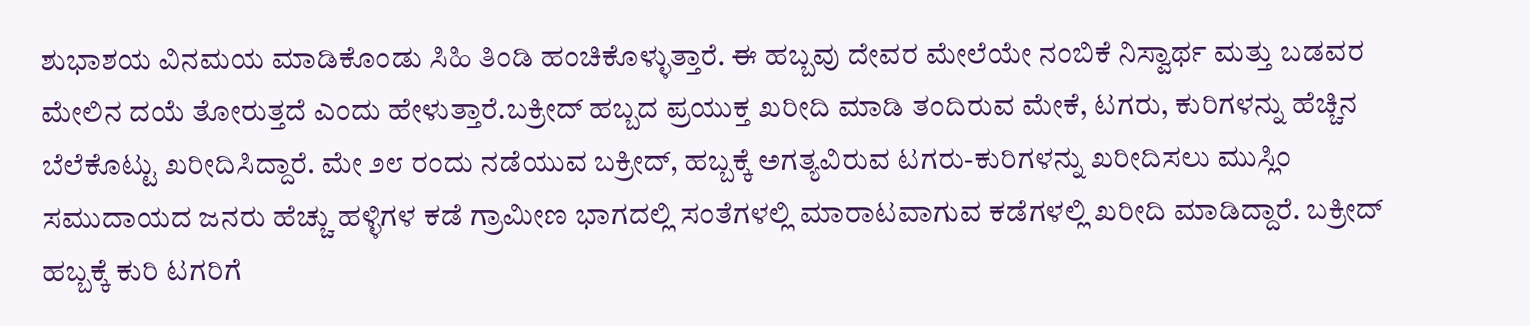ಶುಭಾಶಯ ವಿನಮಯ ಮಾಡಿಕೊಂಡು ಸಿಹಿ ತಿಂಡಿ ಹಂಚಿಕೊಳ್ಳುತ್ತಾರೆ. ಈ ಹಬ್ಬವು ದೇವರ ಮೇಲೆಯೇ ನಂಬಿಕೆ ನಿಸ್ವಾರ್ಥ ಮತ್ತು ಬಡವರ ಮೇಲಿನ ದಯೆ ತೋರುತ್ತದೆ ಎಂದು ಹೇಳುತ್ತಾರೆ.ಬಕ್ರೀದ್ ಹಬ್ಬದ ಪ್ರಯುಕ್ತ ಖರೀದಿ ಮಾಡಿ ತಂದಿರುವ ಮೇಕೆ, ಟಗರು, ಕುರಿಗಳನ್ನು ಹೆಚ್ಚಿನ ಬೆಲೆಕೊಟ್ಟು ಖರೀದಿಸಿದ್ದಾರೆ. ಮೇ ೨೮ ರಂದು ನಡೆಯುವ ಬಕ್ರೀದ್, ಹಬ್ಬಕ್ಕೆ ಅಗತ್ಯವಿರುವ ಟಗರು-ಕುರಿಗಳನ್ನು ಖರೀದಿಸಲು ಮುಸ್ಲಿಂ ಸಮುದಾಯದ ಜನರು ಹೆಚ್ಚು ಹಳ್ಳಿಗಳ ಕಡೆ ಗ್ರಾಮೀಣ ಭಾಗದಲ್ಲಿ ಸಂತೆಗಳಲ್ಲಿ ಮಾರಾಟವಾಗುವ ಕಡೆಗಳಲ್ಲಿ ಖರೀದಿ ಮಾಡಿದ್ದಾರೆ. ಬಕ್ರೀದ್ ಹಬ್ಬಕ್ಕೆ ಕುರಿ ಟಗರಿಗೆ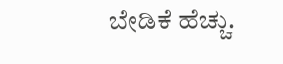ಬೇಡಿಕೆ ಹೆಚ್ಚು.